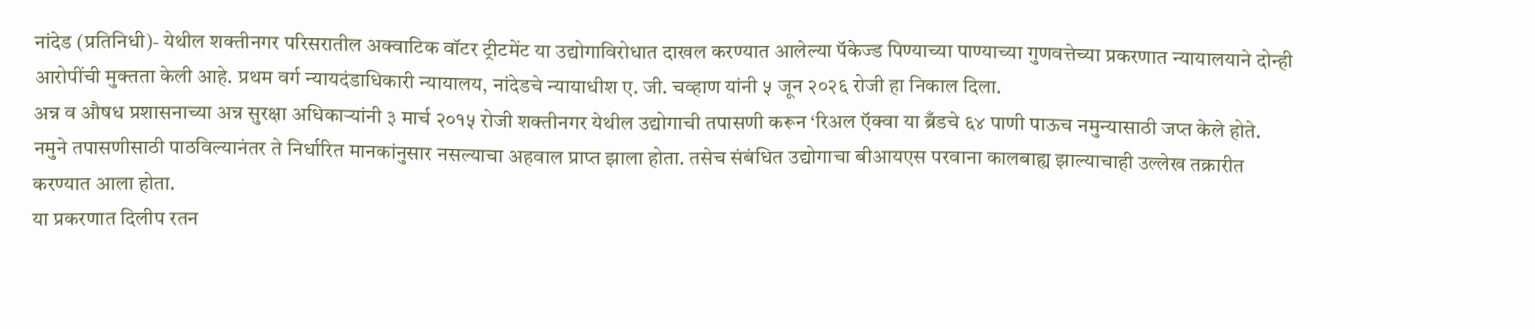नांदेड (प्रतिनिधी)- येथील शक्तीनगर परिसरातील अक्वाटिक वॉटर ट्रीटमेंट या उद्योगाविरोधात दाखल करण्यात आलेल्या पॅकेज्ड पिण्याच्या पाण्याच्या गुणवत्तेच्या प्रकरणात न्यायालयाने दोन्ही आरोपींची मुक्तता केली आहे. प्रथम वर्ग न्यायदंडाधिकारी न्यायालय, नांदेडचे न्यायाधीश ए. जी. चव्हाण यांनी ५ जून २०२६ रोजी हा निकाल दिला.
अन्न व औषध प्रशासनाच्या अन्न सुरक्षा अधिकाऱ्यांनी ३ मार्च २०१५ रोजी शक्तीनगर येथील उद्योगाची तपासणी करून ‘रिअल ऍक्वा या ब्रँडचे ६४ पाणी पाऊच नमुन्यासाठी जप्त केले होते. नमुने तपासणीसाठी पाठविल्यानंतर ते निर्धारित मानकांनुसार नसल्याचा अहवाल प्राप्त झाला होता. तसेच संबंधित उद्योगाचा बीआयएस परवाना कालबाह्य झाल्याचाही उल्लेख तक्रारीत करण्यात आला होता.
या प्रकरणात दिलीप रतन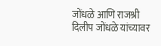जोंधळे आणि राजश्री दिलीप जोंधळे यांच्यावर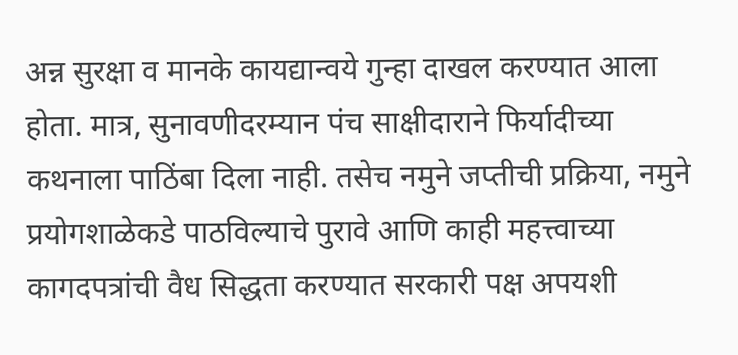अन्न सुरक्षा व मानके कायद्यान्वये गुन्हा दाखल करण्यात आला होता. मात्र, सुनावणीदरम्यान पंच साक्षीदाराने फिर्यादीच्या कथनाला पाठिंबा दिला नाही. तसेच नमुने जप्तीची प्रक्रिया, नमुने प्रयोगशाळेकडे पाठविल्याचे पुरावे आणि काही महत्त्वाच्या कागदपत्रांची वैध सिद्धता करण्यात सरकारी पक्ष अपयशी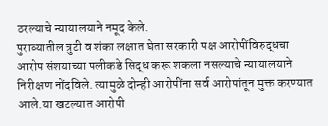ठरल्याचे न्यायालयाने नमूद केले.
पुराव्यातील त्रुटी व शंका लक्षात घेता सरकारी पक्ष आरोपींविरुद्धचा आरोप संशयाच्या पलीकडे सिद्ध करू शकला नसल्याचे न्यायालयाने निरीक्षण नोंदविले. त्यामुळे दोन्ही आरोपींना सर्व आरोपांतून मुक्त करण्यात आले.या खटल्यात आरोपी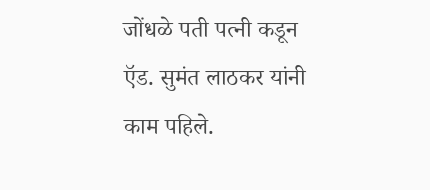जोंधळे पती पत्नी कडून ऍड. सुमंत लाठकर यांनी काम पहिले.